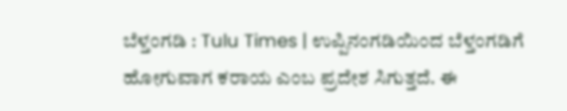ಬೆಳ್ತಂಗಡಿ : Tulu Times | ಉಪ್ಪಿನಂಗಡಿಯಿಂದ ಬೆಳ್ತಂಗಡಿಗೆ ಹೋಗುವಾಗ ಕರಾಯ ಎಂಬ ಪ್ರದೇಶ ಸಿಗುತ್ತದೆ. ಈ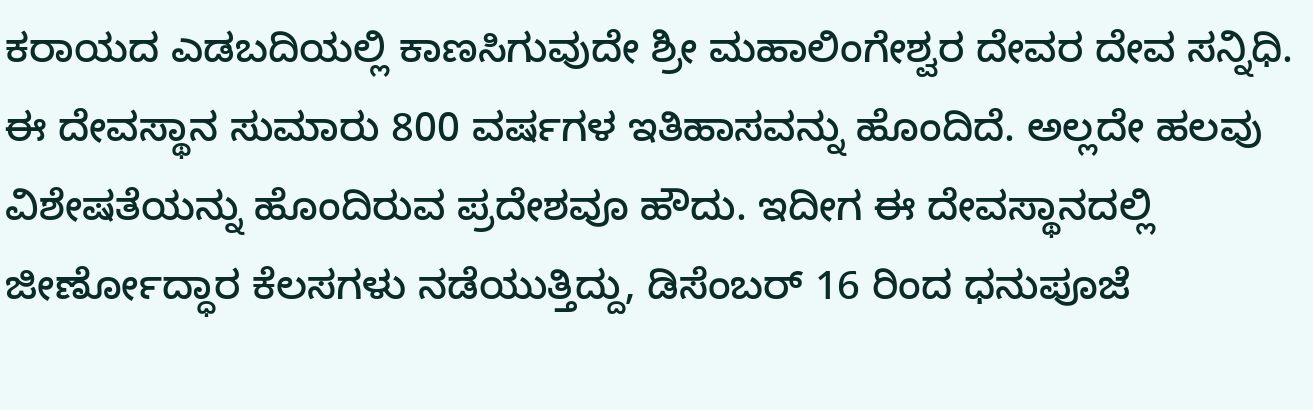ಕರಾಯದ ಎಡಬದಿಯಲ್ಲಿ ಕಾಣಸಿಗುವುದೇ ಶ್ರೀ ಮಹಾಲಿಂಗೇಶ್ವರ ದೇವರ ದೇವ ಸನ್ನಿಧಿ. ಈ ದೇವಸ್ಥಾನ ಸುಮಾರು 800 ವರ್ಷಗಳ ಇತಿಹಾಸವನ್ನು ಹೊಂದಿದೆ. ಅಲ್ಲದೇ ಹಲವು ವಿಶೇಷತೆಯನ್ನು ಹೊಂದಿರುವ ಪ್ರದೇಶವೂ ಹೌದು. ಇದೀಗ ಈ ದೇವಸ್ಥಾನದಲ್ಲಿ ಜೀರ್ಣೋದ್ಧಾರ ಕೆಲಸಗಳು ನಡೆಯುತ್ತಿದ್ದು, ಡಿಸೆಂಬರ್ 16 ರಿಂದ ಧನುಪೂಜೆ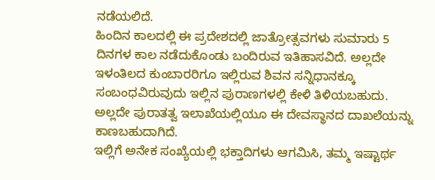ನಡೆಯಲಿದೆ.
ಹಿಂದಿನ ಕಾಲದಲ್ಲಿ ಈ ಪ್ರದೇಶದಲ್ಲಿ ಜಾತ್ರೋತ್ಸವಗಳು ಸುಮಾರು 5 ದಿನಗಳ ಕಾಲ ನಡೆದುಕೊಂಡು ಬಂದಿರುವ ಇತಿಹಾಸವಿದೆ. ಅಲ್ಲದೇ ಇಳಂತಿಲದ ಕುಂಬಾರರಿಗೂ ಇಲ್ಲಿರುವ ಶಿವನ ಸನ್ನಿಧಾನಕ್ಕೂ ಸಂಬಂಧವಿರುವುದು ಇಲ್ಲಿನ ಪುರಾಣಗಳಲ್ಲಿ ಕೇಳಿ ತಿಳಿಯಬಹುದು. ಅಲ್ಲದೇ ಪುರಾತತ್ವ ಇಲಾಖೆಯಲ್ಲಿಯೂ ಈ ದೇವಸ್ಥಾನದ ದಾಖಲೆಯನ್ನು ಕಾಣಬಹುದಾಗಿದೆ.
ಇಲ್ಲಿಗೆ ಅನೇಕ ಸಂಖ್ಯೆಯಲ್ಲಿ ಭಕ್ತಾದಿಗಳು ಆಗಮಿಸಿ, ತಮ್ಮ ಇಷ್ಟಾರ್ಥ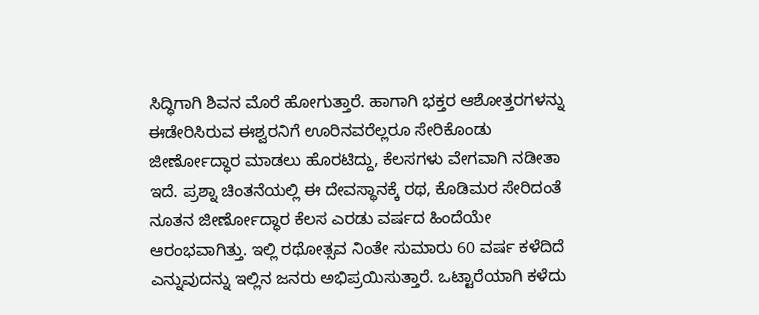ಸಿದ್ಧಿಗಾಗಿ ಶಿವನ ಮೊರೆ ಹೋಗುತ್ತಾರೆ. ಹಾಗಾಗಿ ಭಕ್ತರ ಆಶೋತ್ತರಗಳನ್ನು ಈಡೇರಿಸಿರುವ ಈಶ್ವರನಿಗೆ ಊರಿನವರೆಲ್ಲರೂ ಸೇರಿಕೊಂಡು ಜೀರ್ಣೋದ್ಧಾರ ಮಾಡಲು ಹೊರಟಿದ್ದು, ಕೆಲಸಗಳು ವೇಗವಾಗಿ ನಡೀತಾ ಇದೆ. ಪ್ರಶ್ನಾ ಚಿಂತನೆಯಲ್ಲಿ ಈ ದೇವಸ್ಥಾನಕ್ಕೆ ರಥ, ಕೊಡಿಮರ ಸೇರಿದಂತೆ ನೂತನ ಜೀರ್ಣೋದ್ಧಾರ ಕೆಲಸ ಎರಡು ವರ್ಷದ ಹಿಂದೆಯೇ ಆರಂಭವಾಗಿತ್ತು. ಇಲ್ಲಿ ರಥೋತ್ಸವ ನಿಂತೇ ಸುಮಾರು 60 ವರ್ಷ ಕಳೆದಿದೆ ಎನ್ನುವುದನ್ನು ಇಲ್ಲಿನ ಜನರು ಅಭಿಪ್ರಯಿಸುತ್ತಾರೆ. ಒಟ್ಟಾರೆಯಾಗಿ ಕಳೆದು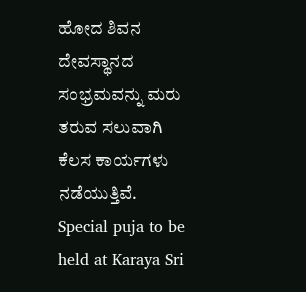ಹೋದ ಶಿವನ ದೇವಸ್ಥಾನದ ಸಂಭ್ರಮವನ್ನು ಮರು ತರುವ ಸಲುವಾಗಿ ಕೆಲಸ ಕಾರ್ಯಗಳು ನಡೆಯುತ್ತಿವೆ.
Special puja to be held at Karaya Sri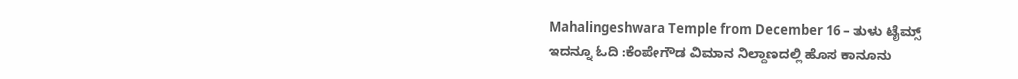Mahalingeshwara Temple from December 16 – ತುಳು ಟೈಮ್ಸ್
ಇದನ್ನೂ ಓದಿ :ಕೆಂಪೇಗೌಡ ವಿಮಾನ ನಿಲ್ದಾಣದಲ್ಲಿ ಹೊಸ ಕಾನೂನು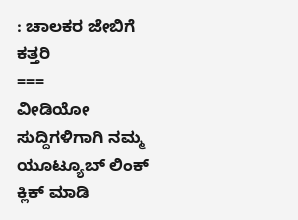: ಚಾಲಕರ ಜೇಬಿಗೆ ಕತ್ತರಿ
===
ವೀಡಿಯೋ ಸುದ್ದಿಗಳಿಗಾಗಿ ನಮ್ಮ ಯೂಟ್ಯೂಬ್ ಲಿಂಕ್ ಕ್ಲಿಕ್ ಮಾಡಿ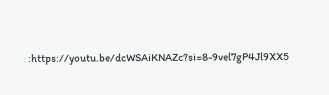:https://youtu.be/dcWSAiKNAZc?si=8-9vel7gP4Jl9XX5